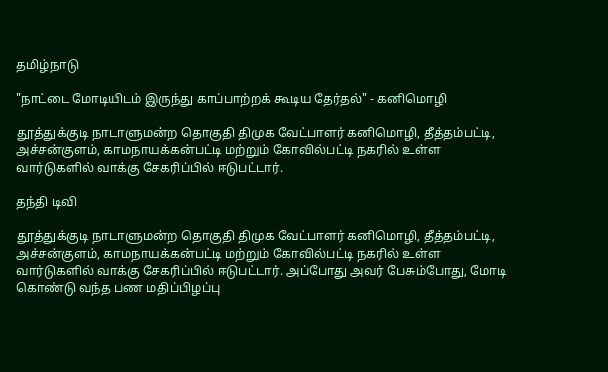தமிழ்நாடு

"நாட்டை மோடியிடம் இருந்து காப்பாற்றக் கூடிய தேர்தல்" - கனிமொழி

தூத்துக்குடி நாடாளுமன்ற தொகுதி திமுக வேட்பாளர் கனிமொழி, தீத்தம்பட்டி, அச்சன்குளம், காமநாயக்கன்பட்டி மற்றும் கோவில்பட்டி நகரில் உள்ள வார்டுகளில் வாக்கு சேகரிப்பில் ஈடுபட்டார்.

தந்தி டிவி

தூத்துக்குடி நாடாளுமன்ற தொகுதி திமுக வேட்பாளர் கனிமொழி, தீத்தம்பட்டி, அச்சன்குளம், காமநாயக்கன்பட்டி மற்றும் கோவில்பட்டி நகரில் உள்ள வார்டுகளில் வாக்கு சேகரிப்பில் ஈடுபட்டார். அப்போது அவர் பேசும்போது, மோடி கொண்டு வந்த பண மதிப்பிழப்பு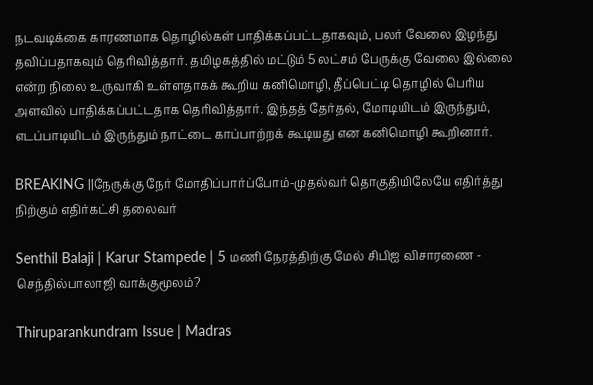நடவடிக்கை காரணமாக தொழில்கள் பாதிக்கப்பட்டதாகவும், பலர் வேலை இழந்து தவிப்பதாகவும் தெரிவித்தார். தமிழகத்தில் மட்டும் 5 லட்சம் பேருக்கு வேலை இல்லை என்ற நிலை உருவாகி உள்ளதாகக் கூறிய கனிமொழி, தீப்பெட்டி தொழில் பெரிய அளவில் பாதிக்கப்பட்டதாக தெரிவித்தார். இந்தத் தேர்தல், மோடியிடம் இருந்தும், எடப்பாடியிடம் இருந்தும் நாட்டை காப்பாற்றக் கூடியது என கனிமொழி கூறினார்.

BREAKING ||நேருக்கு நேர் மோதிப்பார்ப்போம்-முதல்வர் தொகுதியிலேயே எதிர்த்து நிற்கும் எதிர்கட்சி தலைவர்

Senthil Balaji | Karur Stampede | 5 மணி நேரத்திற்கு மேல் சிபிஐ விசாரணை - செந்தில்பாலாஜி வாக்குமூலம்?

Thiruparankundram Issue | Madras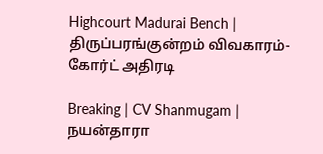Highcourt Madurai Bench | திருப்பரங்குன்றம் விவகாரம்- கோர்ட் அதிரடி

Breaking | CV Shanmugam | நயன்தாரா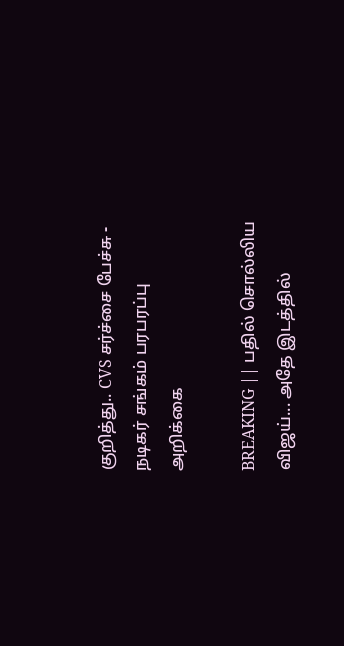குறித்து.. CVS சர்ச்சை பேச்சு - நடிகர் சங்கம் பரபரப்பு அறிக்கை

BREAKING || பதில் சொல்லிய விஜய்... அதே இடத்தில்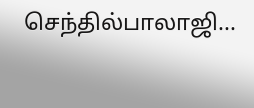செந்தில்பாலாஜி...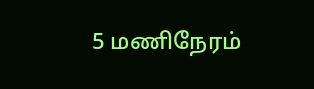5 மணிநேரம்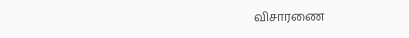விசாரணை